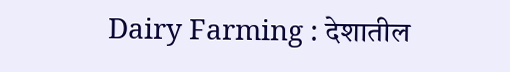Dairy Farming : देशातील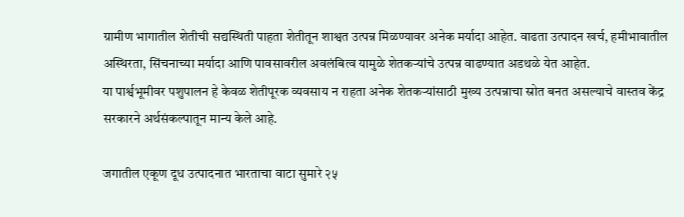ग्रामीण भागातील शेतीची सद्यस्थिती पाहता शेतीतून शाश्वत उत्पन्न मिळण्यावर अनेक मर्यादा आहेत. वाढता उत्पादन खर्च, हमीभावातील अस्थिरता, सिंचनाच्या मर्यादा आणि पावसावरील अवलंबित्व यामुळे शेतकऱ्यांचे उत्पन्न वाढण्यात अडथळे येत आहेत.
या पार्श्वभूमीवर पशुपालन हे केवळ शेतीपूरक व्यवसाय न राहता अनेक शेतकऱ्यांसाठी मुख्य उत्पन्नाचा स्रोत बनत असल्याचे वास्तव केंद्र सरकारने अर्थसंकल्पातून मान्य केले आहे.

जगातील एकूण दूध उत्पादनात भारताचा वाटा सुमारे २५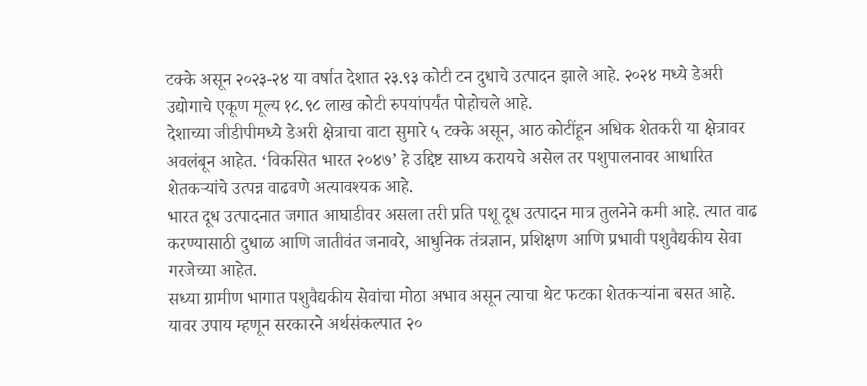टक्के असून २०२३-२४ या वर्षात देशात २३.९३ कोटी टन दुधाचे उत्पादन झाले आहे. २०२४ मध्ये डेअरी उद्योगाचे एकूण मूल्य १८.९८ लाख कोटी रुपयांपर्यंत पोहोचले आहे.
देशाच्या जीडीपीमध्ये डेअरी क्षेत्राचा वाटा सुमारे ५ टक्के असून, आठ कोटींहून अधिक शेतकरी या क्षेत्रावर अवलंबून आहेत. ‘विकसित भारत २०४७’ हे उद्दिष्ट साध्य करायचे असेल तर पशुपालनावर आधारित शेतकऱ्यांचे उत्पन्न वाढवणे अत्यावश्यक आहे.
भारत दूध उत्पादनात जगात आघाडीवर असला तरी प्रति पशू दूध उत्पादन मात्र तुलनेने कमी आहे. त्यात वाढ करण्यासाठी दुधाळ आणि जातीवंत जनावरे, आधुनिक तंत्रज्ञान, प्रशिक्षण आणि प्रभावी पशुवैद्यकीय सेवा गरजेच्या आहेत.
सध्या ग्रामीण भागात पशुवैद्यकीय सेवांचा मोठा अभाव असून त्याचा थेट फटका शेतकऱ्यांना बसत आहे. यावर उपाय म्हणून सरकारने अर्थसंकल्पात २०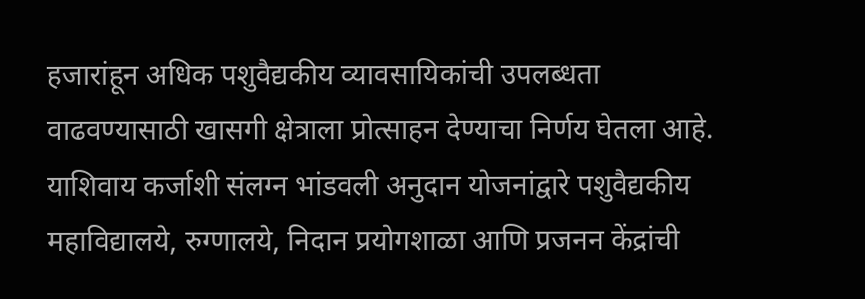हजारांहून अधिक पशुवैद्यकीय व्यावसायिकांची उपलब्धता वाढवण्यासाठी खासगी क्षेत्राला प्रोत्साहन देण्याचा निर्णय घेतला आहे.
याशिवाय कर्जाशी संलग्न भांडवली अनुदान योजनांद्वारे पशुवैद्यकीय महाविद्यालये, रुग्णालये, निदान प्रयोगशाळा आणि प्रजनन केंद्रांची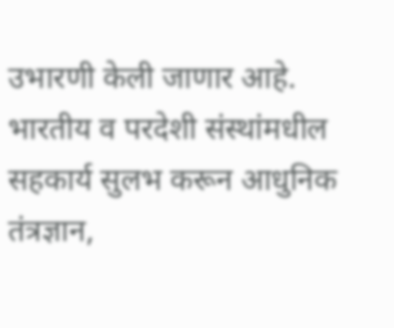उभारणी केली जाणार आहे.
भारतीय व परदेशी संस्थांमधील सहकार्य सुलभ करून आधुनिक तंत्रज्ञान,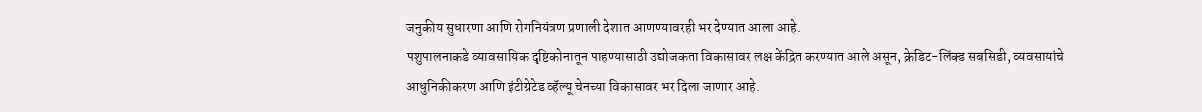जनुकीय सुधारणा आणि रोगनियंत्रण प्रणाली देशात आणण्यावरही भर देण्यात आला आहे.
पशुपालनाकडे व्यावसायिक दृष्टिकोनातून पाहण्यासाठी उद्योजकता विकासावर लक्ष केंद्रित करण्यात आले असून, क्रेडिट-लिंक्ड सबसिडी, व्यवसायांचे आधुनिकीकरण आणि इंटीग्रेटेड व्हॅल्यू चेनच्या विकासावर भर दिला जाणार आहे.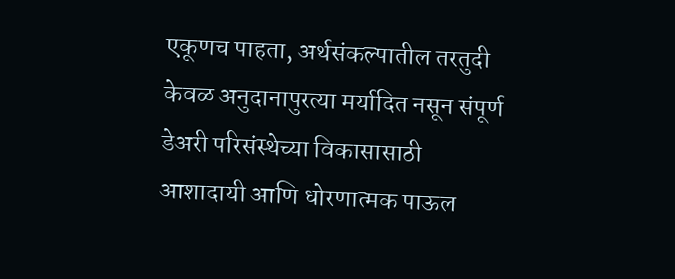एकूणच पाहता, अर्थसंकल्पातील तरतुदी केवळ अनुदानापुरत्या मर्यादित नसून संपूर्ण डेअरी परिसंस्थेच्या विकासासाठी आशादायी आणि धोरणात्मक पाऊल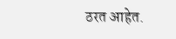ठरत आहेत.